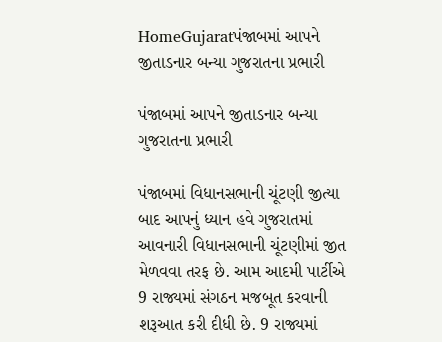HomeGujaratપંજાબમાં આપને જીતાડનાર બન્યા ગુજરાતના પ્રભારી

પંજાબમાં આપને જીતાડનાર બન્યા ગુજરાતના પ્રભારી

પંજાબમાં વિધાનસભાની ચૂંટણી જીત્યા બાદ આપનું ધ્યાન હવે ગુજરાતમાં આવનારી વિધાનસભાની ચૂંટણીમાં જીત મેળવવા તરફ છે. આમ આદમી પાર્ટીએ 9 રાજ્યમાં સંગઠન મજબૂત કરવાની શરૂઆત કરી દીધી છે. 9 રાજ્યમાં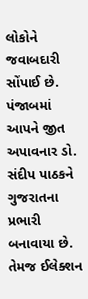લોકોને જવાબદારી સોંપાઈ છે. પંજાબમાં આપને જીત અપાવનાર ડો. સંદીપ પાઠકને ગુજરાતના પ્રભારી બનાવાયા છે. તેમજ ઈલેક્શન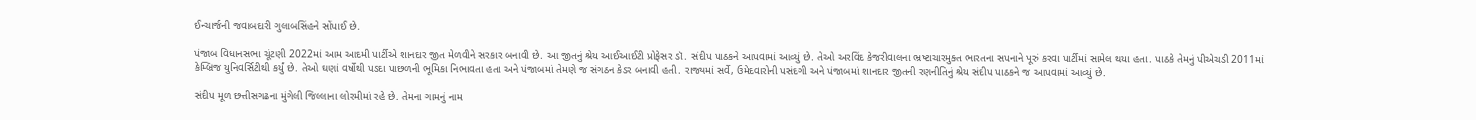ઈન્ચાર્જની જવાબદારી ગુલાબસિંહને સોંપાઈ છે.

પંજાબ વિધાનસભા ચૂંટણી 2022માં આમ આદમી પાર્ટીએ શાનદાર જીત મેળવીને સરકાર બનાવી છે. આ જીતનું શ્રેય આઈઆઈટી પ્રોફેસર ડૉ. સંદીપ પાઠકને આપવામાં આવ્યું છે. તેઓ અરવિંદ કેજરીવાલના ભ્રષ્ટાચારમુક્ત ભારતના સપનાને પૂરું કરવા પાર્ટીમાં સામેલ થયા હતા. પાઠકે તેમનું પીએચડી 2011માં કેમ્બ્રિજ યુનિવર્સિટીથી કર્યું છે. તેઓ ઘણાં વર્ષોથી પડદા પાછળની ભૂમિકા નિભાવતા હતા અને પંજાબમાં તેમણે જ સંગઠન કેડર બનાવી હતી. રાજ્યમાં સર્વે, ઉમેદવારોની પસંદગી અને પંજાબમાં શાનદાર જીતની રણનીતિનું શ્રેય સંદીપ પાઠકને જ આપવામાં આવ્યું છે.

સંદીપ મૂળ છત્તીસગઢના મુંગેલી જિલ્લાના લોરમીમાં રહે છે. તેમના ગામનું નામ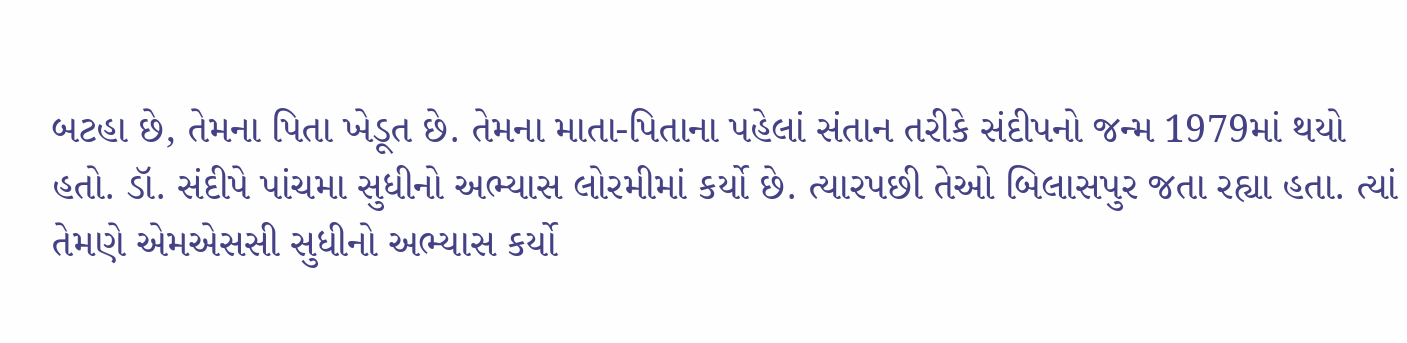બટહા છે, તેમના પિતા ખેડૂત છે. તેમના માતા-પિતાના પહેલાં સંતાન તરીકે સંદીપનો જન્મ 1979માં થયો હતો. ડૉ. સંદીપે પાંચમા સુધીનો અભ્યાસ લોરમીમાં કર્યો છે. ત્યારપછી તેઓ બિલાસપુર જતા રહ્યા હતા. ત્યાં તેમણે એમએસસી સુધીનો અભ્યાસ કર્યો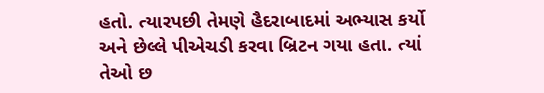હતો. ત્યારપછી તેમણે હૈદરાબાદમાં અભ્યાસ કર્યો અને છેલ્લે પીએચડી કરવા બ્રિટન ગયા હતા. ત્યાં તેઓ છ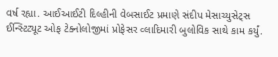વર્ષ રહ્યા. આઈઆઈટી દિલ્હીની વેબસાઈટ પ્રમાણે સંદીપ મેસાચ્યુસેટ્સ ઈન્સ્ટિટ્યૂટ ઓફ ટેક્નોલોજીમાં પ્રોફેસર વ્લાદિમારી બુલોવિક સાથે કામ કર્યું.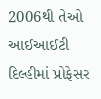2006થી તેઓ આઈઆઈટી દિલ્હીમાં પ્રોફેસર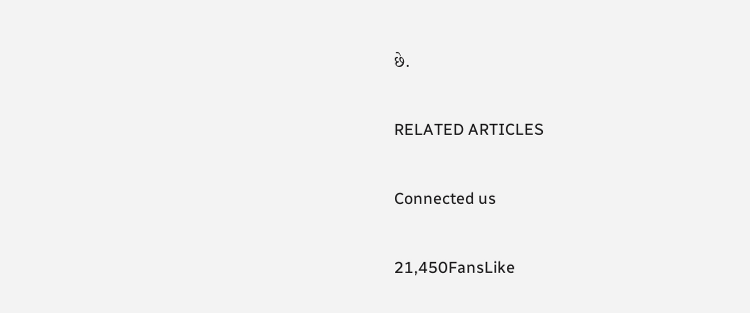છે.

RELATED ARTICLES

Connected us

21,450FansLike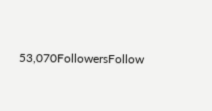53,070FollowersFollow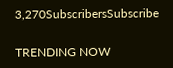3,270SubscribersSubscribe

TRENDING NOW